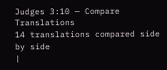Judges 3:10 — Compare Translations
14 translations compared side by side
|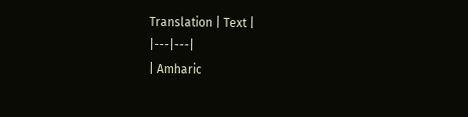Translation | Text |
|---|---|
| Amharic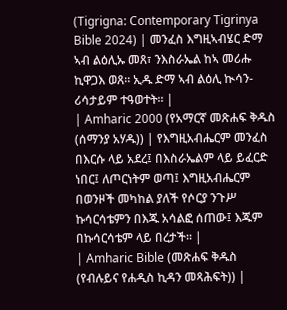(Tigrigna: Contemporary Tigrinya Bible 2024) | መንፈስ እግዚኣብሄር ድማ ኣብ ልዕሊኡ መጸ፣ ንእስራኤል ከኣ መሪሑ ኪዋጋእ ወጸ። ኢዱ ድማ ኣብ ልዕሊ ኲሳን-ሪሳታይም ተዓወተት። |
| Amharic 2000 (የአማርኛ መጽሐፍ ቅዱስ (ሰማንያ አሃዱ)) | የእግዚአብሔርም መንፈስ በእርሱ ላይ አደረ፤ በእስራኤልም ላይ ይፈርድ ነበር፤ ለጦርነትም ወጣ፤ እግዚአብሔርም በወንዞች መካከል ያለች የሶርያ ንጉሥ ኩሳርሳቴምን በእጁ አሳልፎ ሰጠው፤ እጁም በኩሳርሳቴም ላይ በረታች። |
| Amharic Bible (መጽሐፍ ቅዱስ (የብሉይና የሐዲስ ኪዳን መጻሕፍት)) |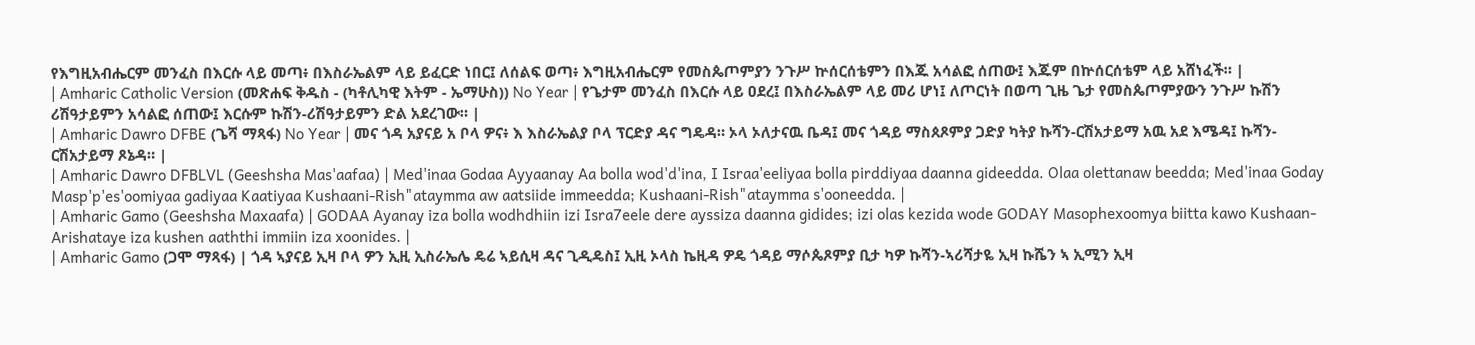የእግዚአብሔርም መንፈስ በእርሱ ላይ መጣ፥ በእስራኤልም ላይ ይፈርድ ነበር፤ ለሰልፍ ወጣ፥ እግዚአብሔርም የመስጴጦምያን ንጉሥ ኵሰርሰቴምን በእጁ አሳልፎ ሰጠው፤ እጁም በኵሰርሰቴም ላይ አሸነፈች። |
| Amharic Catholic Version (መጽሐፍ ቅዱስ - (ካቶሊካዊ እትም - ኤማሁስ)) No Year | የጌታም መንፈስ በእርሱ ላይ ዐደረ፤ በእስራኤልም ላይ መሪ ሆነ፤ ለጦርነት በወጣ ጊዜ ጌታ የመስጴጦምያውን ንጉሥ ኩሽን ሪሽዓታይምን አሳልፎ ሰጠው፤ እርሱም ኩሽን-ሪሽዓታይምን ድል አደረገው። |
| Amharic Dawro DFBE (ጌሻ ማጻፋ) No Year | መና ጎዳ አያናይ አ ቦላ ዎና፥ እ እስራኤልያ ቦላ ፕርድያ ዳና ግዴዳ። ኦላ ኦለታናዉ ቤዳ፤ መና ጎዳይ ማስጰጾምያ ጋድያ ካትያ ኩሻን-ርሽአታይማ አዉ አደ እሜዳ፤ ኩሻን-ርሽአታይማ ጾኔዳ። |
| Amharic Dawro DFBLVL (Geeshsha Mas'aafaa) | Med'inaa Godaa Ayyaanay Aa bolla wod'd'ina, I Israa'eeliyaa bolla pirddiyaa daanna gideedda. Olaa olettanaw beedda; Med'inaa Goday Masp'p'es'oomiyaa gadiyaa Kaatiyaa Kushaani-Rish"ataymma aw aatsiide immeedda; Kushaani-Rish"ataymma s'ooneedda. |
| Amharic Gamo (Geeshsha Maxaafa) | GODAA Ayanay iza bolla wodhdhiin izi Isra7eele dere ayssiza daanna gidides; izi olas kezida wode GODAY Masophexoomya biitta kawo Kushaan-Arishataye iza kushen aaththi immiin iza xoonides. |
| Amharic Gamo (ጋሞ ማጻፋ) | ጎዳ ኣያናይ ኢዛ ቦላ ዎን ኢዚ ኢስራኤሌ ዴሬ ኣይሲዛ ዳና ጊዲዴስ፤ ኢዚ ኦላስ ኬዚዳ ዎዴ ጎዳይ ማሶጴጾምያ ቢታ ካዎ ኩሻን-ኣሪሻታዬ ኢዛ ኩሼን ኣ ኢሚን ኢዛ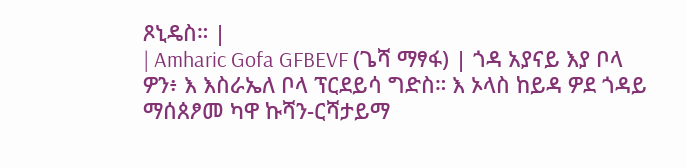ጾኒዴስ። |
| Amharic Gofa GFBEVF (ጌሻ ማፃፋ) | ጎዳ አያናይ እያ ቦላ ዎን፥ እ እስራኤለ ቦላ ፕርደይሳ ግድስ። እ ኦላስ ከይዳ ዎደ ጎዳይ ማሰጰፆመ ካዋ ኩሻን-ርሻታይማ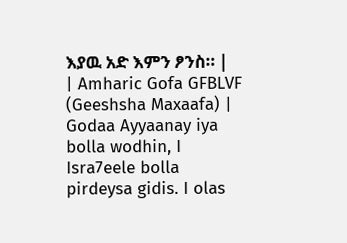እያዉ አድ እምን ፆንስ። |
| Amharic Gofa GFBLVF (Geeshsha Maxaafa) | Godaa Ayyaanay iya bolla wodhin, I Isra7eele bolla pirdeysa gidis. I olas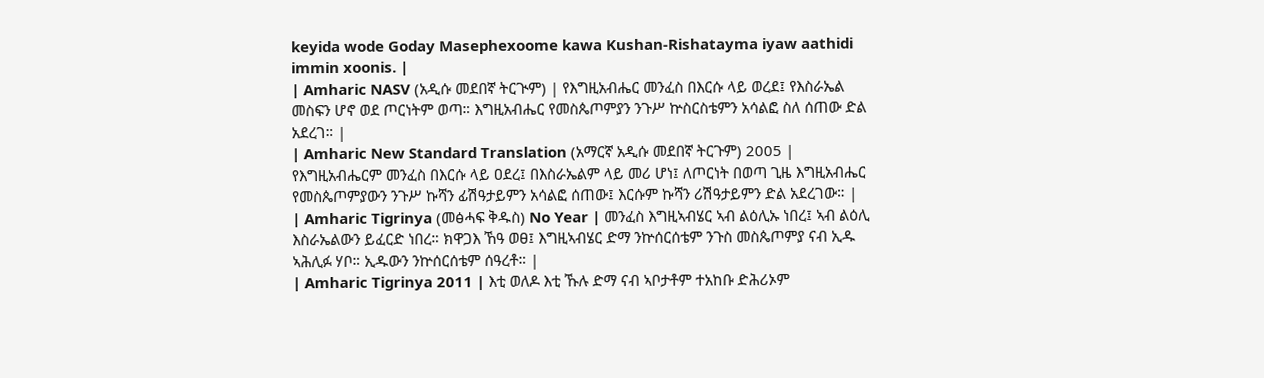keyida wode Goday Masephexoome kawa Kushan-Rishatayma iyaw aathidi immin xoonis. |
| Amharic NASV (አዲሱ መደበኛ ትርጒም) | የእግዚአብሔር መንፈስ በእርሱ ላይ ወረደ፤ የእስራኤል መስፍን ሆኖ ወደ ጦርነትም ወጣ። እግዚአብሔር የመስጴጦምያን ንጉሥ ኵስርስቴምን አሳልፎ ስለ ሰጠው ድል አደረገ። |
| Amharic New Standard Translation (አማርኛ አዲሱ መደበኛ ትርጉም) 2005 | የእግዚአብሔርም መንፈስ በእርሱ ላይ ዐደረ፤ በእስራኤልም ላይ መሪ ሆነ፤ ለጦርነት በወጣ ጊዜ እግዚአብሔር የመስጴጦምያውን ንጉሥ ኩሻን ፊሽዓታይምን አሳልፎ ሰጠው፤ እርሱም ኩሻን ሪሽዓታይምን ድል አደረገው። |
| Amharic Tigrinya (መፅሓፍ ቅዱስ) No Year | መንፈስ እግዚኣብሄር ኣብ ልዕሊኡ ነበረ፤ ኣብ ልዕሊ እስራኤልውን ይፈርድ ነበረ። ክዋጋእ ኸዓ ወፀ፤ እግዚኣብሄር ድማ ንኵሰርሰቴም ንጉስ መስጴጦምያ ናብ ኢዱ ኣሕሊፉ ሃቦ። ኢዱውን ንኵሰርሰቴም ሰዓረቶ። |
| Amharic Tigrinya 2011 | እቲ ወለዶ እቲ ኹሉ ድማ ናብ ኣቦታቶም ተአከቡ ድሕሪኦም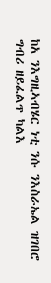ከአ ንእግዚኣብሄር ነቲ ንሱ ንእስራኤል ዝገበሮ ግብሪ ዘይፈልጥ ካልእ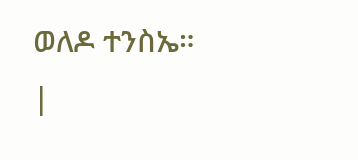ወለዶ ተንስኤ። |